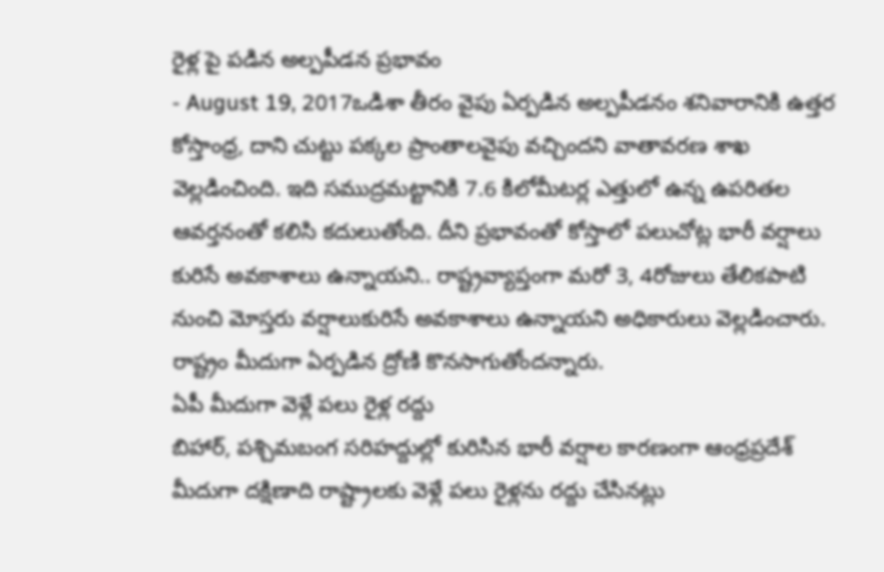రైళ్ల పై పడిన అల్పపీడన ప్రభావం
- August 19, 2017ఒడిశా తీరం వైపు ఏర్పడిన అల్పపీడనం శనివారానికి ఉత్తర కోస్తాంధ్ర, దాని చుట్టు పక్కల ప్రాంతాలవైపు వచ్చిందని వాతావరణ శాఖ వెల్లడించింది. ఇది సముద్రమట్టానికి 7.6 కిలోమీటర్ల ఎత్తులో ఉన్న ఉపరితల ఆవర్తనంతో కలిసి కదులుతోంది. దీని ప్రభావంతో కోస్తాలో పలుచోట్ల భారీ వర్షాలు కురిసే అవకాశాలు ఉన్నాయని.. రాష్ట్రవ్యాప్తంగా మరో 3, 4రోజులు తేలికపాటి నుంచి మోస్తరు వర్షాలుకురిసే అవకాశాలు ఉన్నాయని అధికారులు వెల్లడించారు. రాష్ట్రం మీదుగా ఏర్పడిన ద్రోణి కొనసాగుతోందన్నారు.
ఏపీ మీదుగా వెళ్లే పలు రైళ్ల రద్దు
బిహార్, పశ్చిమబంగ సరిహద్దుల్లో కురిసిన భారీ వర్షాల కారణంగా ఆంధ్రప్రదేశ్ మీదుగా దక్షిణాది రాష్ట్రాలకు వెళ్లే పలు రైళ్లను రద్దు చేసినట్లు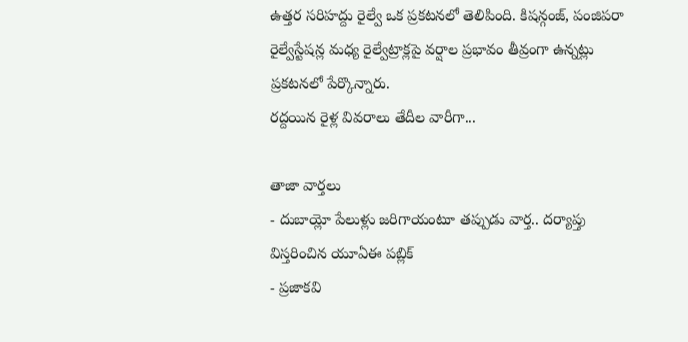ఉత్తర సరిహద్దు రైల్వే ఒక ప్రకటనలో తెలిపింది. కిషన్గంజ్, పంజిపరా రైల్వేస్టేషన్ల మధ్య రైల్వేట్రాక్లపై వర్షాల ప్రభావం తీవ్రంగా ఉన్నట్లు ప్రకటనలో పేర్కొన్నారు.
రద్దయిన రైళ్ల వివరాలు తేదీల వారీగా...

తాజా వార్తలు
- దుబాయ్లో పేలుళ్లు జరిగాయంటూ తప్పుడు వార్త.. దర్యాప్తు విస్తరించిన యూఏఈ పబ్లిక్
- ప్రజాకవి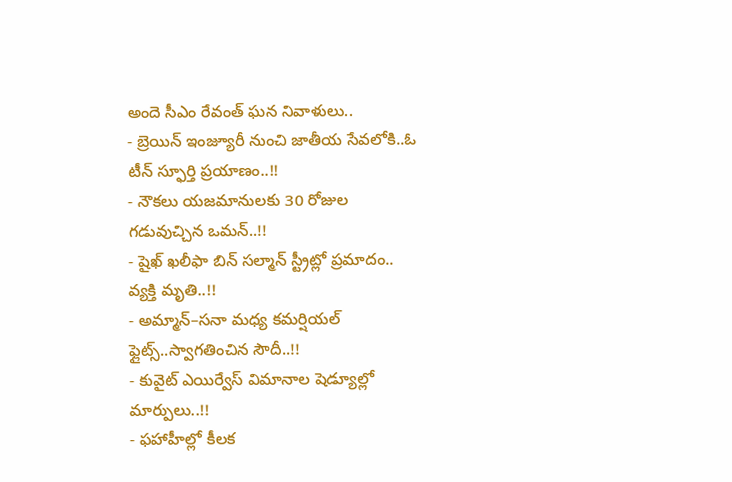అందె సీఎం రేవంత్ ఘన నివాళులు..
- బ్రెయిన్ ఇంజ్యూరీ నుంచి జాతీయ సేవలోకి..ఓ టీన్ స్ఫూర్తి ప్రయాణం..!!
- నౌకలు యజమానులకు 30 రోజుల గడువుచ్చిన ఒమన్..!!
- షైఖ్ ఖలీఫా బిన్ సల్మాన్ స్ట్రీట్లో ప్రమాదం.. వ్యక్తి మృతి..!!
- అమ్మాన్–సనా మధ్య కమర్షియల్ ఫ్లైట్స్..స్వాగతించిన సౌదీ..!!
- కువైట్ ఎయిర్వేస్ విమానాల షెడ్యూల్లో మార్పులు..!!
- ఫహాహీల్లో కీలక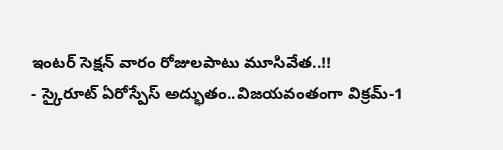ఇంటర్ సెక్షన్ వారం రోజులపాటు మూసివేత..!!
- స్కైరూట్ ఏరోస్పేస్ అద్భుతం..విజయవంతంగా విక్రమ్-1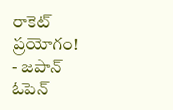రాకెట్ ప్రయోగం!
- జపాన్ ఓపెన్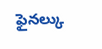ఫైనల్కు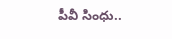పీవీ సింధు..